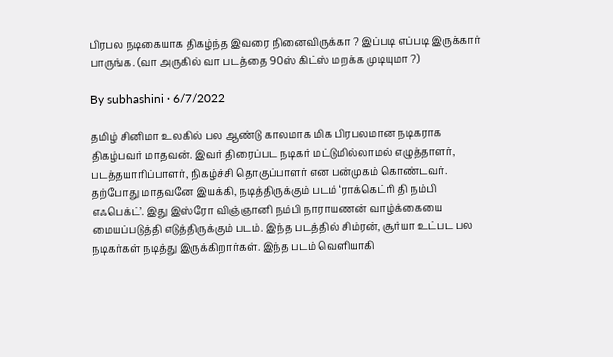பிரபல நடிகையாக திகழ்ந்த இவரை நினைவிருக்கா ? இப்படி எப்படி இருக்கார் பாருங்க. (வா அருகில் வா படத்தை 90ஸ் கிட்ஸ் மறக்க முடியுமா ?)

By subhashini · 6/7/2022

தமிழ் சினிமா உலகில் பல ஆண்டு காலமாக மிக பிரபலமான நடிகராக திகழ்பவர் மாதவன். இவர் திரைப்பட நடிகர் மட்டுமில்லாமல் எழுத்தாளர், படத்தயாரிப்பாளர், நிகழ்ச்சி தொகுப்பாளர் என பன்முகம் கொண்டவர். தற்போது மாதவனே இயக்கி, நடித்திருக்கும் படம் ‘ராக்கெட்ரி தி நம்பி எஃபெக்ட்’. இது இஸ்ரோ விஞ்ஞானி நம்பி நாராயணன் வாழ்க்கையை மையப்படுத்தி எடுத்திருக்கும் படம். இந்த படத்தில் சிம்ரன், சூர்யா உட்பட பல நடிகர்கள் நடித்து இருக்கிறார்கள். இந்த படம் வெளியாகி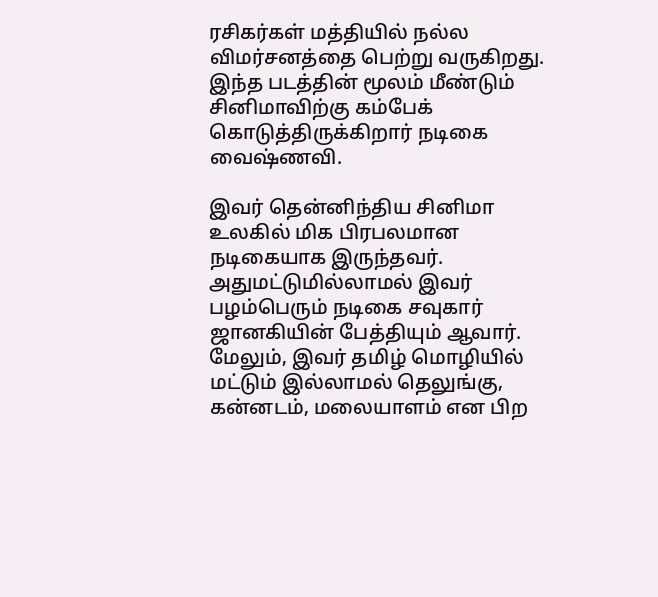ரசிகர்கள் மத்தியில் நல்ல விமர்சனத்தை பெற்று வருகிறது. இந்த படத்தின் மூலம் மீண்டும் சினிமாவிற்கு கம்பேக் கொடுத்திருக்கிறார் நடிகை வைஷ்ணவி.

இவர் தென்னிந்திய சினிமா உலகில் மிக பிரபலமான நடிகையாக இருந்தவர். அதுமட்டுமில்லாமல் இவர் பழம்பெரும் நடிகை சவுகார் ஜானகியின் பேத்தியும் ஆவார். மேலும், இவர் தமிழ் மொழியில் மட்டும் இல்லாமல் தெலுங்கு, கன்னடம், மலையாளம் என பிற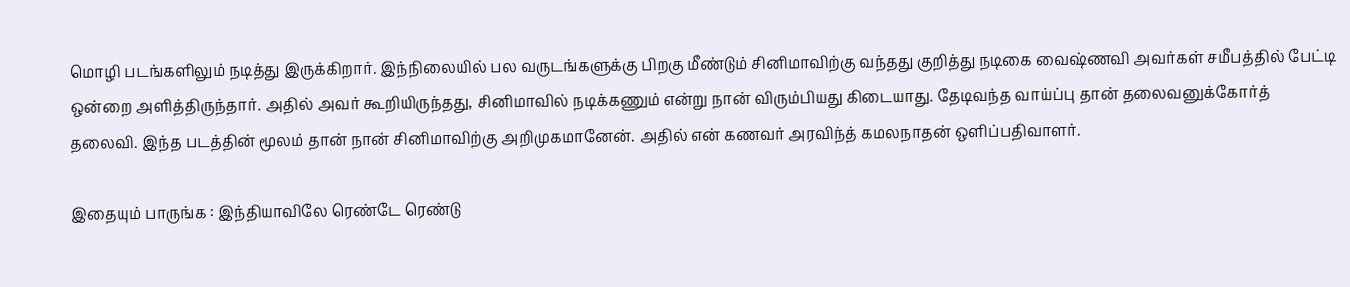மொழி படங்களிலும் நடித்து இருக்கிறார். இந்நிலையில் பல வருடங்களுக்கு பிறகு மீண்டும் சினிமாவிற்கு வந்தது குறித்து நடிகை வைஷ்ணவி அவர்கள் சமீபத்தில் பேட்டி ஒன்றை அளித்திருந்தார். அதில் அவர் கூறியிருந்தது, சினிமாவில் நடிக்கணும் என்று நான் விரும்பியது கிடையாது. தேடிவந்த வாய்ப்பு தான் தலைவனுக்கோர்த் தலைவி. இந்த படத்தின் மூலம் தான் நான் சினிமாவிற்கு அறிமுகமானேன். அதில் என் கணவர் அரவிந்த் கமலநாதன் ஒளிப்பதிவாளர்.

இதையும் பாருங்க : இந்தியாவிலே ரெண்டே ரெண்டு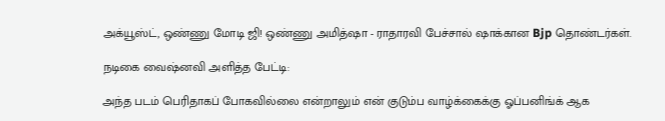அக்யூஸ்ட், ஒண்ணு மோடி ஜி! ஒண்ணு அமித்ஷா - ராதாரவி பேச்சால் ஷாக்கான Bjp தொண்டர்கள்.

நடிகை வைஷ்னவி அளித்த பேட்டி:

அந்த படம் பெரிதாகப் போகவில்லை என்றாலும் என் குடும்ப வாழ்க்கைக்கு ஓப்பனிங்க் ஆக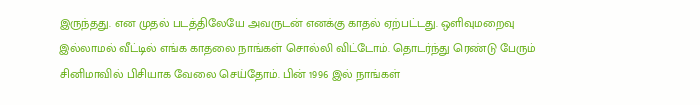இருந்தது. என முதல் படத்திலேயே அவருடன் எனக்கு காதல் ஏற்பட்டது. ஒளிவுமறைவு இல்லாமல் வீட்டில் எங்க காதலை நாங்கள் சொல்லி விட்டோம். தொடர்ந்து ரெண்டு பேரும் சினிமாவில் பிசியாக வேலை செய்தோம். பின் 1996 இல் நாங்கள்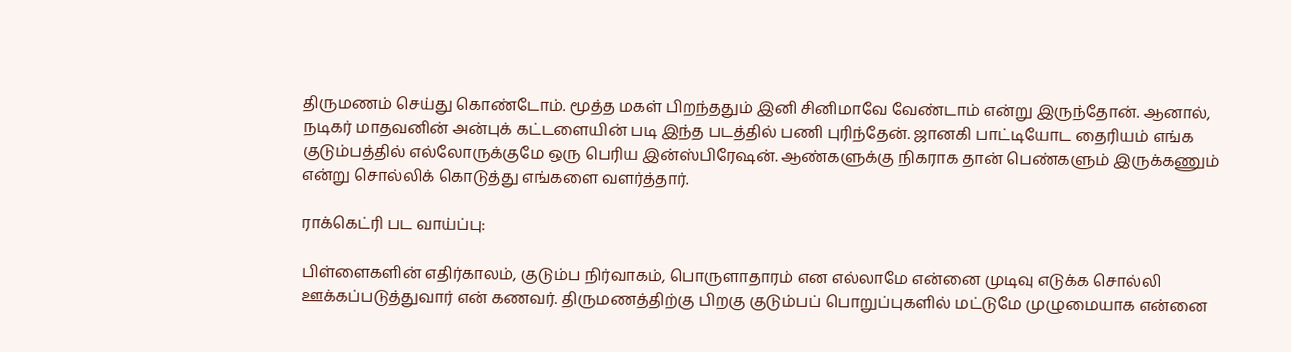திருமணம் செய்து கொண்டோம். மூத்த மகள் பிறந்ததும் இனி சினிமாவே வேண்டாம் என்று இருந்தோன். ஆனால், நடிகர் மாதவனின் அன்புக் கட்டளையின் படி இந்த படத்தில் பணி புரிந்தேன். ஜானகி பாட்டியோட தைரியம் எங்க குடும்பத்தில் எல்லோருக்குமே ஒரு பெரிய இன்ஸ்பிரேஷன். ஆண்களுக்கு நிகராக தான் பெண்களும் இருக்கணும் என்று சொல்லிக் கொடுத்து எங்களை வளர்த்தார்.

ராக்கெட்ரி பட வாய்ப்பு:

பிள்ளைகளின் எதிர்காலம், குடும்ப நிர்வாகம், பொருளாதாரம் என எல்லாமே என்னை முடிவு எடுக்க சொல்லி ஊக்கப்படுத்துவார் என் கணவர். திருமணத்திற்கு பிறகு குடும்பப் பொறுப்புகளில் மட்டுமே முழுமையாக என்னை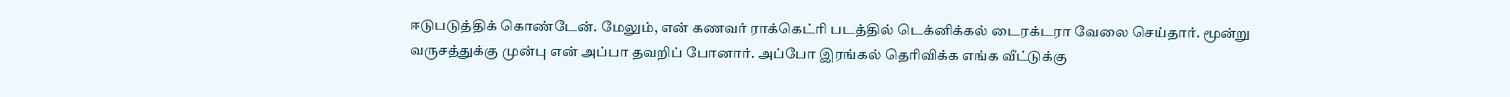ஈடுபடுத்திக் கொண்டேன். மேலும், என் கணவர் ராக்கெட்ரி படத்தில் டெக்னிக்கல் டைரக்டரா வேலை செய்தார். மூன்று வருசத்துக்கு முன்பு என் அப்பா தவறிப் போனார். அப்போ இரங்கல் தெரிவிக்க எங்க வீட்டுக்கு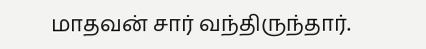மாதவன் சார் வந்திருந்தார்.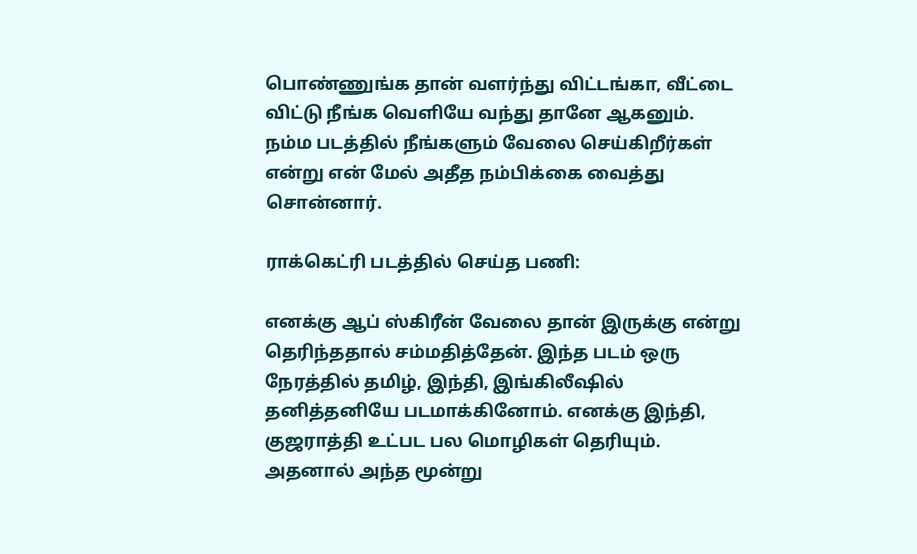பொண்ணுங்க தான் வளர்ந்து விட்டங்கா, வீட்டை விட்டு நீங்க வெளியே வந்து தானே ஆகனும். நம்ம படத்தில் நீங்களும் வேலை செய்கிறீர்கள் என்று என் மேல் அதீத நம்பிக்கை வைத்து சொன்னார்.

ராக்கெட்ரி படத்தில் செய்த பணி:

எனக்கு ஆப் ஸ்கிரீன் வேலை தான் இருக்கு என்று தெரிந்ததால் சம்மதித்தேன். இந்த படம் ஒரு நேரத்தில் தமிழ், இந்தி, இங்கிலீஷில் தனித்தனியே படமாக்கினோம். எனக்கு இந்தி, குஜராத்தி உட்பட பல மொழிகள் தெரியும். அதனால் அந்த மூன்று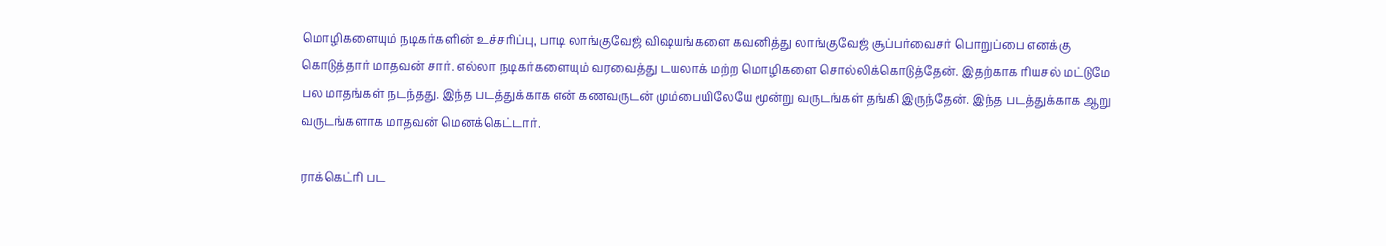மொழிகளையும் நடிகர்களின் உச்சரிப்பு, பாடி லாங்குவேஜ் விஷயங்களை கவனித்து லாங்குவேஜ் சூப்பர்வைசர் பொறுப்பை எனக்கு கொடுத்தார் மாதவன் சார். எல்லா நடிகர்களையும் வரவைத்து டயலாக் மற்ற மொழிகளை சொல்லிக்கொடுத்தேன். இதற்காக ரியசல் மட்டுமே பல மாதங்கள் நடந்தது. இந்த படத்துக்காக என் கணவருடன் மும்பையிலேயே மூன்று வருடங்கள் தங்கி இருந்தேன். இந்த படத்துக்காக ஆறு வருடங்களாக மாதவன் மெனக்கெட்டார்.

ராக்கெட்ரி பட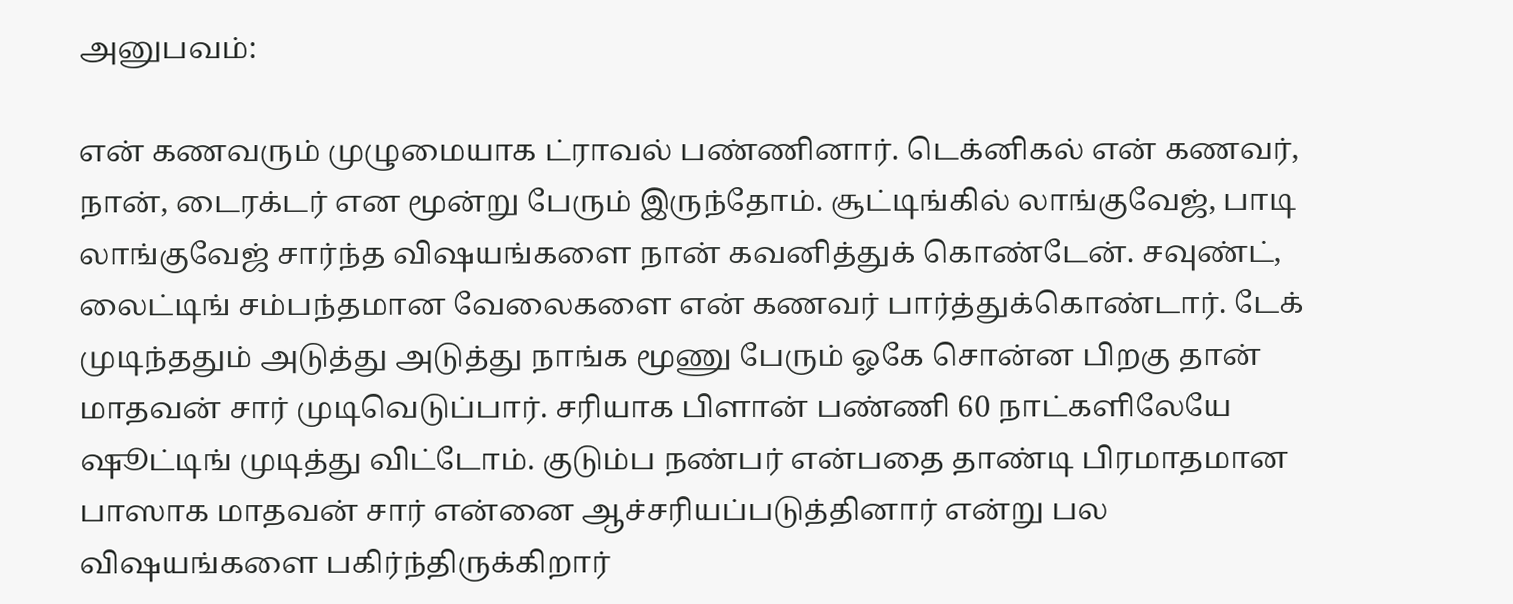அனுபவம்:

என் கணவரும் முழுமையாக ட்ராவல் பண்ணினார். டெக்னிகல் என் கணவர், நான், டைரக்டர் என மூன்று பேரும் இருந்தோம். சூட்டிங்கில் லாங்குவேஜ், பாடி லாங்குவேஜ் சார்ந்த விஷயங்களை நான் கவனித்துக் கொண்டேன். சவுண்ட், லைட்டிங் சம்பந்தமான வேலைகளை என் கணவர் பார்த்துக்கொண்டார். டேக் முடிந்ததும் அடுத்து அடுத்து நாங்க மூணு பேரும் ஓகே சொன்ன பிறகு தான் மாதவன் சார் முடிவெடுப்பார். சரியாக பிளான் பண்ணி 60 நாட்களிலேயே ஷூட்டிங் முடித்து விட்டோம். குடும்ப நண்பர் என்பதை தாண்டி பிரமாதமான பாஸாக மாதவன் சார் என்னை ஆச்சரியப்படுத்தினார் என்று பல விஷயங்களை பகிர்ந்திருக்கிறார்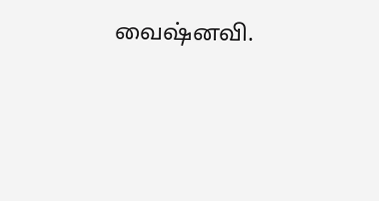வைஷ்னவி.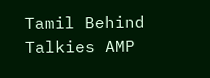Tamil Behind Talkies AMP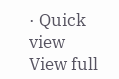· Quick view
View full